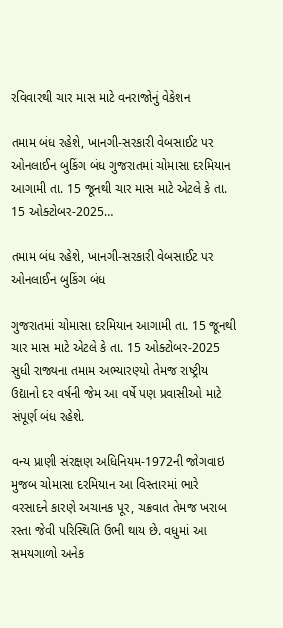રવિવારથી ચાર માસ માટે વનરાજોનું વેકેશન

તમામ બંધ રહેશે, ખાનગી-સરકારી વેબસાઈટ પર ઓનલાઈન બુકિંગ બંધ ગુજરાતમાં ચોમાસા દરમિયાન આગામી તા. 15 જૂનથી ચાર માસ માટે એટલે કે તા. 15 ઓક્ટોબર-2025…

તમામ બંધ રહેશે, ખાનગી-સરકારી વેબસાઈટ પર ઓનલાઈન બુકિંગ બંધ

ગુજરાતમાં ચોમાસા દરમિયાન આગામી તા. 15 જૂનથી ચાર માસ માટે એટલે કે તા. 15 ઓક્ટોબર-2025 સુધી રાજ્યના તમામ અભ્યારણ્યો તેમજ રાષ્ટ્રીય ઉદ્યાનો દર વર્ષની જેમ આ વર્ષે પણ પ્રવાસીઓ માટે સંપૂર્ણ બંધ રહેશે.

વન્ય પ્રાણી સંરક્ષણ અધિનિયમ-1972ની જોગવાઇ મુજબ ચોમાસા દરમિયાન આ વિસ્તારમાં ભારે વરસાદને કારણે અચાનક પૂર, ચક્રવાત તેમજ ખરાબ રસ્તા જેવી પરિસ્થિતિ ઉભી થાય છે. વધુમાં આ સમયગાળો અનેક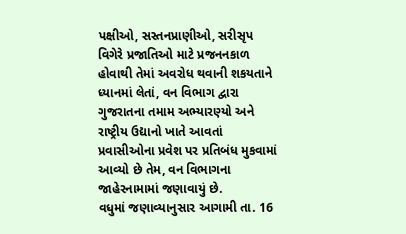પક્ષીઓ, સસ્તનપ્રાણીઓ, સરીસૃપ વિગેરે પ્રજાતિઓ માટે પ્રજનનકાળ હોવાથી તેમાં અવરોધ થવાની શકયતાને ધ્યાનમાં લેતાં, વન વિભાગ દ્વારા ગુજરાતના તમામ અભ્યારણ્યો અને રાષ્ટ્રીય ઉદ્યાનો ખાતે આવતાં પ્રવાસીઓના પ્રવેશ પર પ્રતિબંધ મુકવામાં આવ્યો છે તેમ, વન વિભાગના જાહેરનામામાં જણાવાયું છે.
વધુમાં જણાવ્યાનુસાર આગામી તા. 16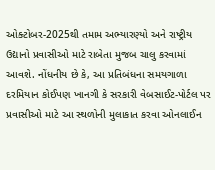ઓક્ટોબર-2025થી તમામ અભ્યારણ્યો અને રાષ્ટ્રીય ઉદ્યાનો પ્રવાસીઓ માટે રાબેતા મુજબ ચાલુ કરવામાં આવશે. નોંધનીય છે કે, આ પ્રતિબંધના સમયગાળા દરમિયાન કોઈપણ ખાનગી કે સરકારી વેબસાઈટ-પોર્ટલ પર પ્રવાસીઓ માટે આ સ્થળોની મુલાકાત કરવા ઓનલાઈન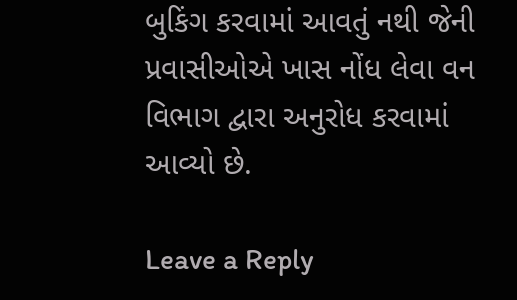બુકિંગ કરવામાં આવતું નથી જેની પ્રવાસીઓએ ખાસ નોંધ લેવા વન વિભાગ દ્વારા અનુરોધ કરવામાં આવ્યો છે.

Leave a Reply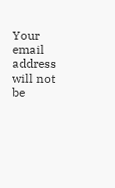Your email address will not be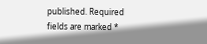published. Required fields are marked *